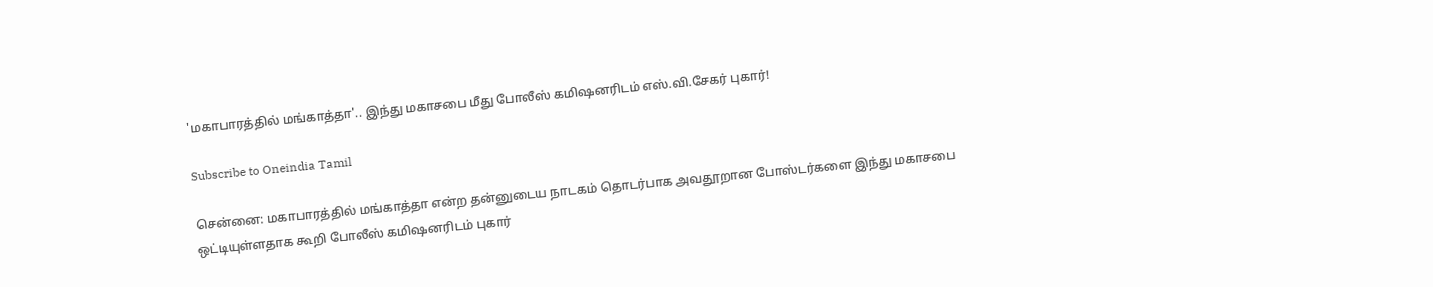'மகாபாரத்தில் மங்காத்தா'.. இந்து மகாசபை மீது போலீஸ் கமிஷனரிடம் எஸ்.வி.சேகர் புகார்!

Subscribe to Oneindia Tamil

சென்னை: மகாபாரத்தில் மங்காத்தா என்ற தன்னுடைய நாடகம் தொடர்பாக அவதூறான போஸ்டர்களை இந்து மகாசபை ஒட்டியுள்ளதாக கூறி போலீஸ் கமிஷனரிடம் புகார்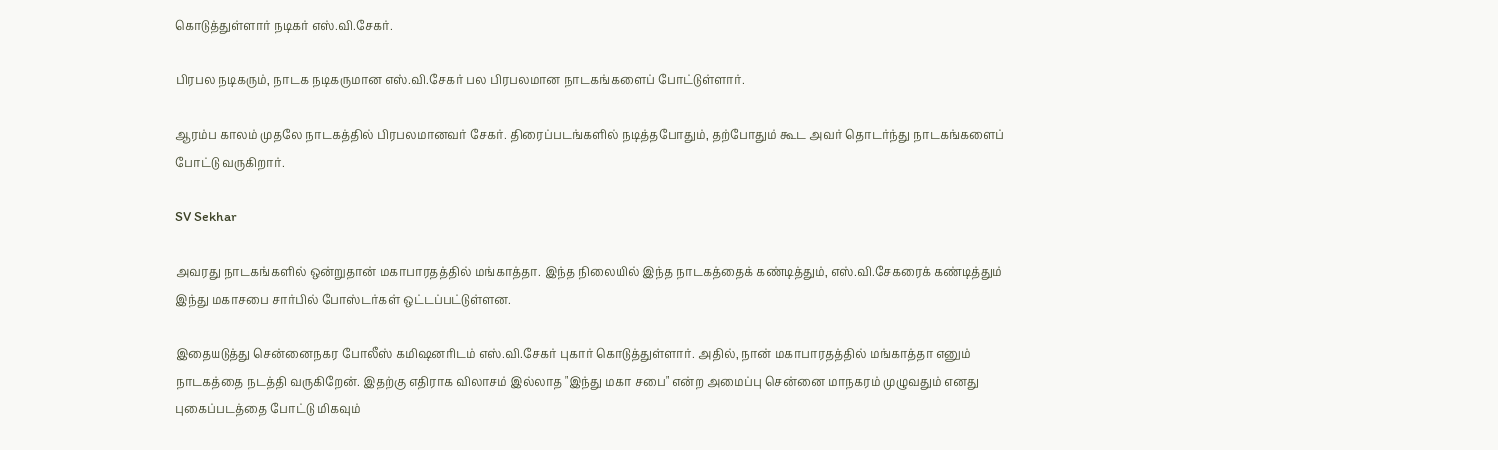கொடுத்துள்ளார் நடிகர் எஸ்.வி.சேகர்.

பிரபல நடிகரும், நாடக நடிகருமான எஸ்.வி.சேகர் பல பிரபலமான நாடகங்களைப் போட்டுள்ளார்.

ஆரம்ப காலம் முதலே நாடகத்தில் பிரபலமானவர் சேகர். திரைப்படங்களில் நடித்தபோதும், தற்போதும் கூட அவர் தொடர்ந்து நாடகங்களைப் போட்டு வருகிறார்.

SV Sekhar

அவரது நாடகங்களில் ஒன்றுதான் மகாபாரதத்தில் மங்காத்தா. இந்த நிலையில் இந்த நாடகத்தைக் கண்டித்தும், எஸ்.வி.சேகரைக் கண்டித்தும் இந்து மகாசபை சார்பில் போஸ்டர்கள் ஒட்டப்பட்டுள்ளன.

இதையடுத்து சென்னைநகர போலீஸ் கமிஷனரிடம் எஸ்.வி.சேகர் புகார் கொடுத்துள்ளார். அதில், நான் மகாபாரதத்தில் மங்காத்தா எனும் நாடகத்தை நடத்தி வருகிறேன். இதற்கு எதிராக விலாசம் இல்லாத "இந்து மகா சபை" என்ற அமைப்பு சென்னை மாநகரம் முழுவதும் எனது புகைப்படத்தை போட்டு மிகவும்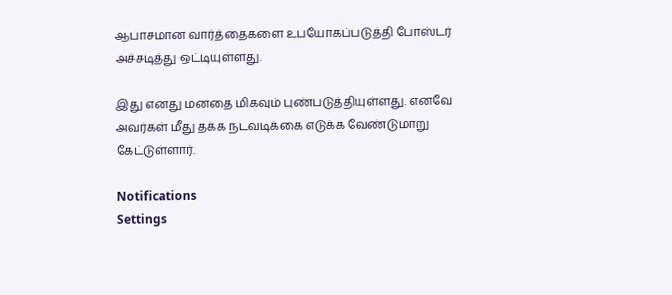ஆபாசமான வார்த்தைகளை உபயோகப்படுத்தி போஸ்டர் அச்சடித்து ஒட்டியுள்ளது.

இது எனது மனதை மிகவும் புண்படுத்தியுள்ளது. எனவே அவர்கள் மீது தக்க நடவடிக்கை எடுக்க வேண்டுமாறு கேட்டுள்ளார்.

Notifications
Settings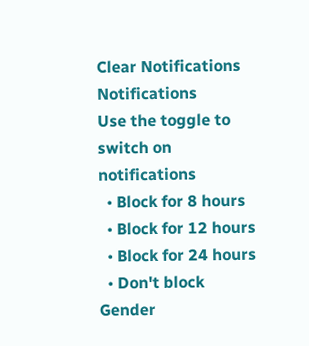Clear Notifications
Notifications
Use the toggle to switch on notifications
  • Block for 8 hours
  • Block for 12 hours
  • Block for 24 hours
  • Don't block
Gender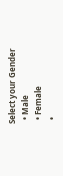Select your Gender
  • Male
  • Female
  •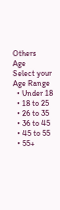Others
Age
Select your Age Range
  • Under 18
  • 18 to 25
  • 26 to 35
  • 36 to 45
  • 45 to 55
  • 55+